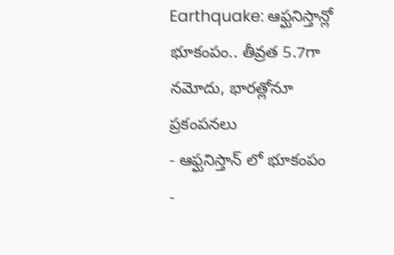Earthquake: ఆఫ్ఘనిస్తాన్లో భూకంపం.. తీవ్రత 5.7గా నమోదు, భారత్లోనూ ప్రకంపనలు
- ఆఫ్ఘనిస్తాన్ లో భూకంపం
-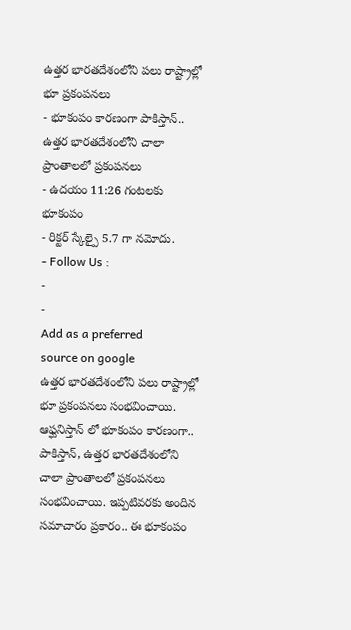ఉత్తర భారతదేశంలోని పలు రాష్ట్రాల్లో భూ ప్రకంపనలు
- భూకంపం కారణంగా పాకిస్తాన్.. ఉత్తర భారతదేశంలోని చాలా ప్రాంతాలలో ప్రకంపనలు
- ఉదయం 11:26 గంటలకు భూకంపం
- రిక్టర్ స్కేల్పై 5.7 గా నమోదు.
- Follow Us :
-
-
Add as a preferred
source on google
ఉత్తర భారతదేశంలోని పలు రాష్ట్రాల్లో భూ ప్రకంపనలు సంభవించాయి. ఆఫ్ఘనిస్తాన్ లో భూకంపం కారణంగా.. పాకిస్తాన్, ఉత్తర భారతదేశంలోని చాలా ప్రాంతాలలో ప్రకంపనలు సంభవించాయి. ఇప్పటివరకు అందిన సమాచారం ప్రకారం.. ఈ భూకంపం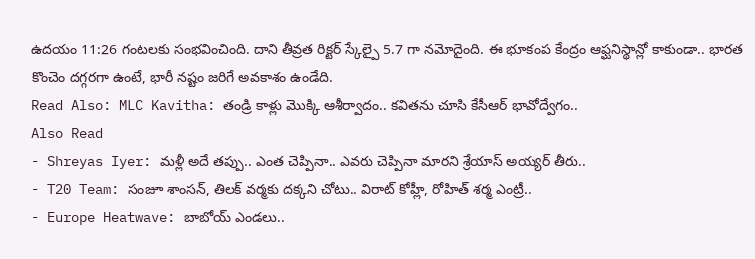ఉదయం 11:26 గంటలకు సంభవించింది. దాని తీవ్రత రిక్టర్ స్కేల్పై 5.7 గా నమోదైంది. ఈ భూకంప కేంద్రం ఆఫ్ఘనిస్థాన్లో కాకుండా.. భారత కొంచెం దగ్గరగా ఉంటే, భారీ నష్టం జరిగే అవకాశం ఉండేది.
Read Also: MLC Kavitha: తండ్రి కాళ్లు మొక్కి ఆశీర్వాదం.. కవితను చూసి కేసీఆర్ భావోద్వేగం..
Also Read
- Shreyas Iyer: మళ్లీ అదే తప్పు.. ఎంత చెప్పినా.. ఎవరు చెప్పినా మారని శ్రేయాస్ అయ్యర్ తీరు..
- T20 Team: సంజూ శాంసన్, తిలక్ వర్మకు దక్కని చోటు.. విరాట్ కోహ్లీ, రోహిత్ శర్మ ఎంట్రీ..
- Europe Heatwave: బాబోయ్ ఎండలు..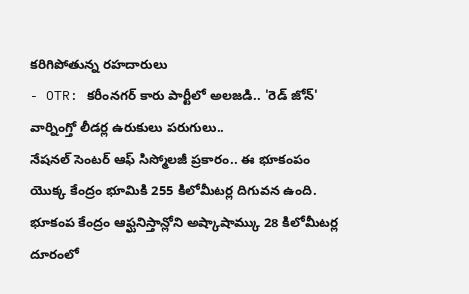కరిగిపోతున్న రహదారులు
- OTR: కరీంనగర్ కారు పార్టీలో అలజడి.. 'రెడ్ జోన్' వార్నింగ్తో లీడర్ల ఉరుకులు పరుగులు..
నేషనల్ సెంటర్ ఆఫ్ సిస్మోలజీ ప్రకారం.. ఈ భూకంపం యొక్క కేంద్రం భూమికి 255 కిలోమీటర్ల దిగువన ఉంది. భూకంప కేంద్రం ఆఫ్ఘనిస్తాన్లోని అష్కాషామ్కు 28 కిలోమీటర్ల దూరంలో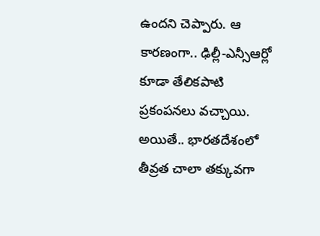ఉందని చెప్పారు. ఆ కారణంగా.. ఢిల్లీ-ఎన్సీఆర్లో కూడా తేలికపాటి ప్రకంపనలు వచ్చాయి. అయితే.. భారతదేశంలో తీవ్రత చాలా తక్కువగా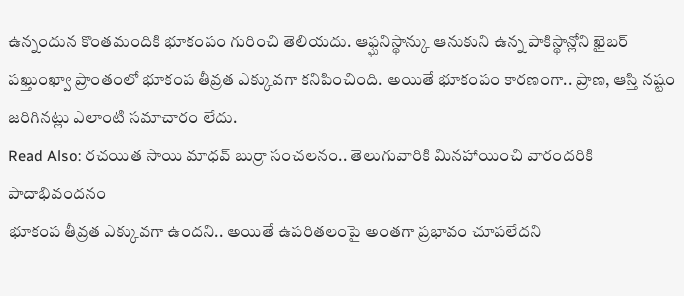ఉన్నందున కొంతమందికి భూకంపం గురించి తెలియదు. ఆఫ్ఘనిస్థాన్కు ఆనుకుని ఉన్న పాకిస్థాన్లోని ఖైబర్ పఖ్తుంఖ్వా ప్రాంతంలో భూకంప తీవ్రత ఎక్కువగా కనిపించింది. అయితే భూకంపం కారణంగా.. ప్రాణ, ఆస్తి నష్టం జరిగినట్లు ఎలాంటి సమాచారం లేదు.
Read Also: రచయిత సాయి మాధవ్ బుర్రా సంచలనం.. తెలుగువారికి మినహాయించి వారందరికి పాదాభివందనం
భూకంప తీవ్రత ఎక్కువగా ఉందని.. అయితే ఉపరితలంపై అంతగా ప్రభావం చూపలేదని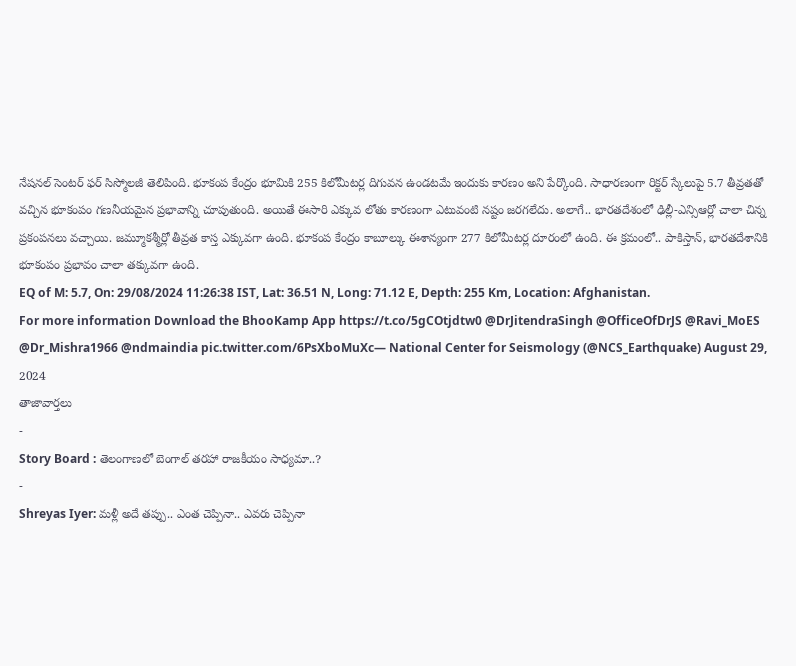నేషనల్ సెంటర్ ఫర్ సిస్మోలజీ తెలిపింది. భూకంప కేంద్రం భూమికి 255 కిలోమీటర్ల దిగువన ఉండటమే ఇందుకు కారణం అని పేర్కొంది. సాధారణంగా రిక్టర్ స్కేలుపై 5.7 తీవ్రతతో వచ్చిన భూకంపం గణనీయమైన ప్రభావాన్ని చూపుతుంది. అయితే ఈసారి ఎక్కువ లోతు కారణంగా ఎటువంటి నష్టం జరగలేదు. అలాగే.. భారతదేశంలో ఢిల్లీ-ఎన్సిఆర్లో చాలా చిన్న ప్రకంపనలు వచ్చాయి. జమ్మూకశ్మీర్లో తీవ్రత కాస్త ఎక్కువగా ఉంది. భూకంప కేంద్రం కాబూల్కు ఈశాన్యంగా 277 కిలోమీటర్ల దూరంలో ఉంది. ఈ క్రమంలో.. పాకిస్తాన్, భారతదేశానికి భూకంపం ప్రభావం చాలా తక్కువగా ఉంది.
EQ of M: 5.7, On: 29/08/2024 11:26:38 IST, Lat: 36.51 N, Long: 71.12 E, Depth: 255 Km, Location: Afghanistan.
For more information Download the BhooKamp App https://t.co/5gCOtjdtw0 @DrJitendraSingh @OfficeOfDrJS @Ravi_MoES @Dr_Mishra1966 @ndmaindia pic.twitter.com/6PsXboMuXc— National Center for Seismology (@NCS_Earthquake) August 29, 2024
తాజావార్తలు
-
Story Board : తెలంగాణలో బెంగాల్ తరహా రాజకీయం సాధ్యమా..?
-
Shreyas Iyer: మళ్లీ అదే తప్పు.. ఎంత చెప్పినా.. ఎవరు చెప్పినా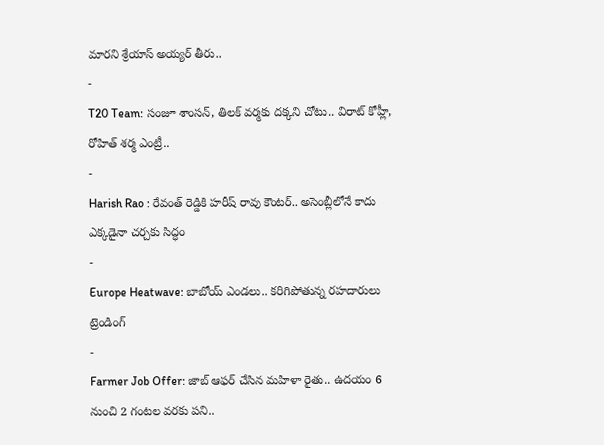మారని శ్రేయాస్ అయ్యర్ తీరు..
-
T20 Team: సంజూ శాంసన్, తిలక్ వర్మకు దక్కని చోటు.. విరాట్ కోహ్లీ, రోహిత్ శర్మ ఎంట్రీ..
-
Harish Rao : రేవంత్ రెడ్డికి హరీష్ రావు కౌంటర్.. అసెంబ్లీలోనే కాదు ఎక్కడైనా చర్చకు సిద్ధం
-
Europe Heatwave: బాబోయ్ ఎండలు.. కరిగిపోతున్న రహదారులు
ట్రెండింగ్
-
Farmer Job Offer: జాబ్ ఆఫర్ చేసిన మహిళా రైతు.. ఉదయం 6 నుంచి 2 గంటల వరకు పని..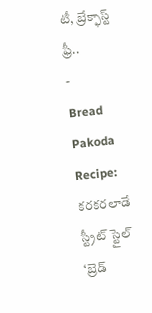టీ, బ్రేక్ఫాస్ట్ ఫ్రీ..
-
Bread Pakoda Recipe: కరకరలాడే స్ట్రీట్ స్టైల్ ‘బ్రెడ్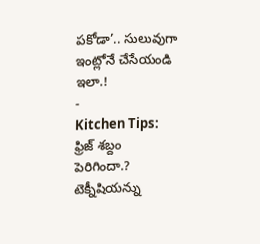పకోడా’.. సులువుగా ఇంట్లోనే చేసేయండి ఇలా.!
-
Kitchen Tips: ఫ్రిజ్ శబ్దం పెరిగిందా.? టెక్నీషియన్ను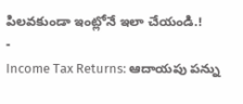పిలవకుండా ఇంట్లోనే ఇలా చేయండి.!
-
Income Tax Returns: ఆదాయపు పన్ను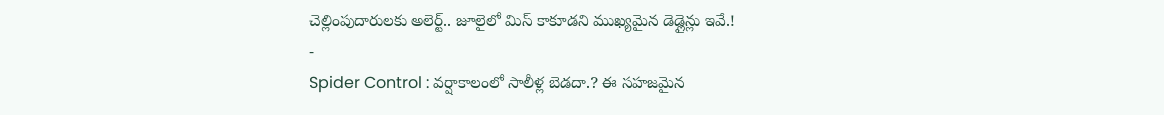చెల్లింపుదారులకు అలెర్ట్.. జూలైలో మిస్ కాకూడని ముఖ్యమైన డెడ్లైన్లు ఇవే.!
-
Spider Control : వర్షాకాలంలో సాలీళ్ల బెడదా.? ఈ సహజమైన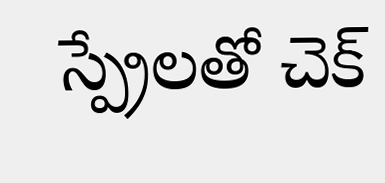స్ప్రేలతో చెక్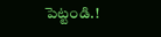పెట్టండి.!